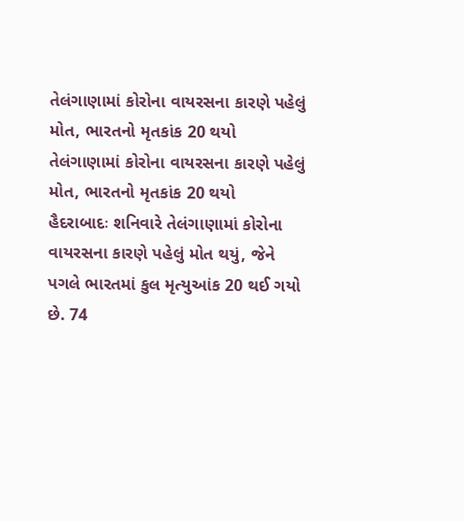તેલંગાણામાં કોરોના વાયરસના કારણે પહેલું મોત, ભારતનો મૃતકાંક 20 થયો
તેલંગાણામાં કોરોના વાયરસના કારણે પહેલું મોત, ભારતનો મૃતકાંક 20 થયો
હૈદરાબાદઃ શનિવારે તેલંગાણામાં કોરોના વાયરસના કારણે પહેલું મોત થયું, જેને પગલે ભારતમાં કુલ મૃત્યુઆંક 20 થઈ ગયો છે. 74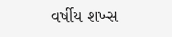વર્ષીય શખ્સ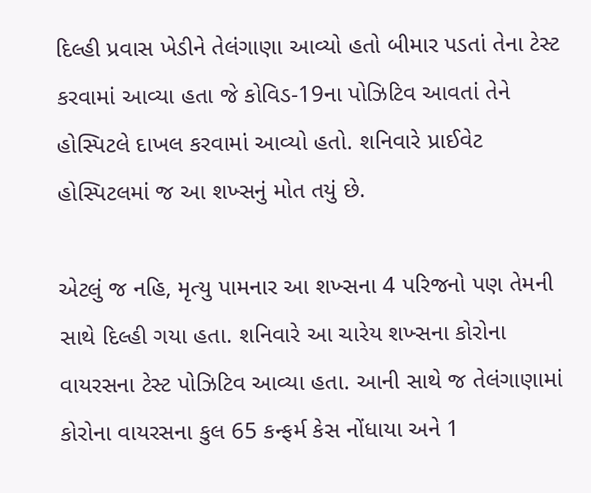દિલ્હી પ્રવાસ ખેડીને તેલંગાણા આવ્યો હતો બીમાર પડતાં તેના ટેસ્ટ કરવામાં આવ્યા હતા જે કોવિડ-19ના પોઝિટિવ આવતાં તેને હોસ્પિટલે દાખલ કરવામાં આવ્યો હતો. શનિવારે પ્રાઈવેટ હોસ્પિટલમાં જ આ શખ્સનું મોત તયું છે.

એટલું જ નહિ, મૃત્યુ પામનાર આ શખ્સના 4 પરિજનો પણ તેમની સાથે દિલ્હી ગયા હતા. શનિવારે આ ચારેય શખ્સના કોરોના વાયરસના ટેસ્ટ પોઝિટિવ આવ્યા હતા. આની સાથે જ તેલંગાણામાં કોરોના વાયરસના કુલ 65 કન્ફર્મ કેસ નોંધાયા અને 1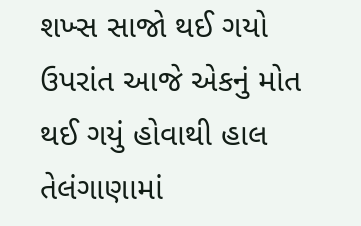શખ્સ સાજો થઈ ગયો ઉપરાંત આજે એકનું મોત થઈ ગયું હોવાથી હાલ તેલંગાણામાં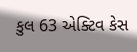કુલ 63 એક્ટિવ કેસ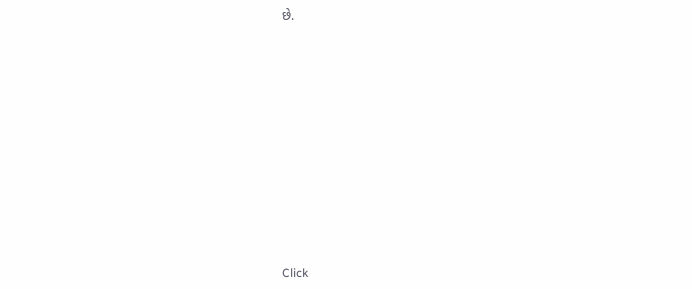છે.












Click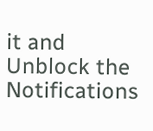it and Unblock the Notifications